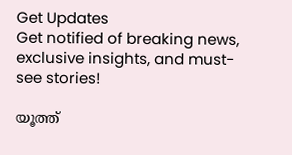Get Updates
Get notified of breaking news, exclusive insights, and must-see stories!

യൂത്ത്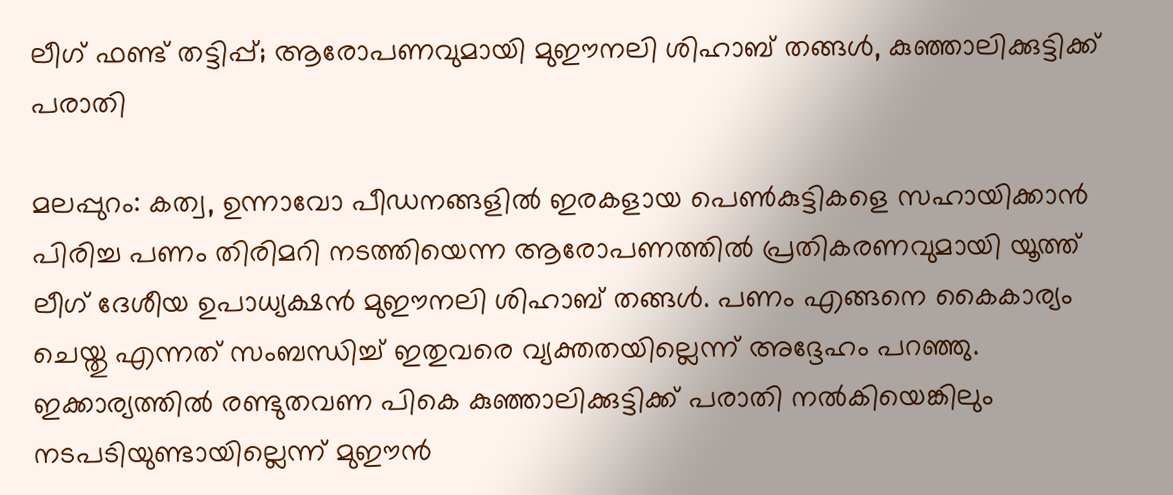ലീഗ് ഫണ്ട് തട്ടിപ്പ്; ആരോപണവുമായി മുഈനലി ശിഹാബ് തങ്ങള്‍, കുഞ്ഞാലിക്കുട്ടിക്ക് പരാതി

മലപ്പുറം: കത്വ, ഉന്നാവോ പീഡനങ്ങളില്‍ ഇരകളായ പെണ്‍കുട്ടികളെ സഹായിക്കാന്‍ പിരിച്ച പണം തിരിമറി നടത്തിയെന്ന ആരോപണത്തില്‍ പ്രതികരണവുമായി യൂത്ത് ലീഗ് ദേശീയ ഉപാധ്യക്ഷന്‍ മുഈനലി ശിഹാബ് തങ്ങള്‍. പണം എങ്ങനെ കൈകാര്യം ചെയ്തു എന്നത് സംബന്ധിച്ച് ഇതുവരെ വ്യക്തതയില്ലെന്ന് അദ്ദേഹം പറഞ്ഞു. ഇക്കാര്യത്തില്‍ രണ്ടുതവണ പികെ കുഞ്ഞാലിക്കുട്ടിക്ക് പരാതി നല്‍കിയെങ്കിലും നടപടിയുണ്ടായില്ലെന്ന് മുഈന്‍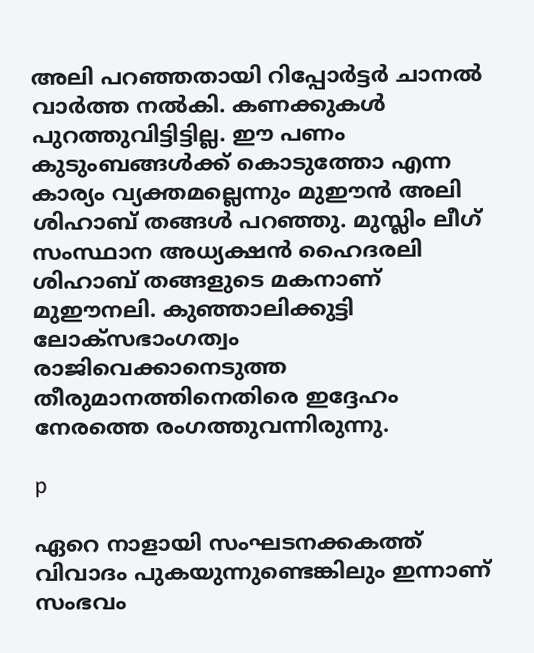അലി പറഞ്ഞതായി റിപ്പോര്‍ട്ടര്‍ ചാനല്‍ വാര്‍ത്ത നല്‍കി. കണക്കുകള്‍ പുറത്തുവിട്ടിട്ടില്ല. ഈ പണം കുടുംബങ്ങള്‍ക്ക് കൊടുത്തോ എന്ന കാര്യം വ്യക്തമല്ലെന്നും മുഈന്‍ അലി ശിഹാബ് തങ്ങള്‍ പറഞ്ഞു. മുസ്ലിം ലീഗ് സംസ്ഥാന അധ്യക്ഷന്‍ ഹൈദരലി ശിഹാബ് തങ്ങളുടെ മകനാണ് മുഈനലി. കുഞ്ഞാലിക്കുട്ടി ലോക്‌സഭാംഗത്വം രാജിവെക്കാനെടുത്ത തീരുമാനത്തിനെതിരെ ഇദ്ദേഹം നേരത്തെ രംഗത്തുവന്നിരുന്നു.

p

ഏറെ നാളായി സംഘടനക്കകത്ത് വിവാദം പുകയുന്നുണ്ടെങ്കിലും ഇന്നാണ് സംഭവം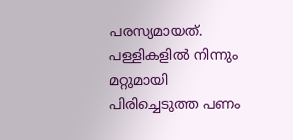പരസ്യമായത്. പള്ളികളില്‍ നിന്നും മറ്റുമായി പിരിച്ചെടുത്ത പണം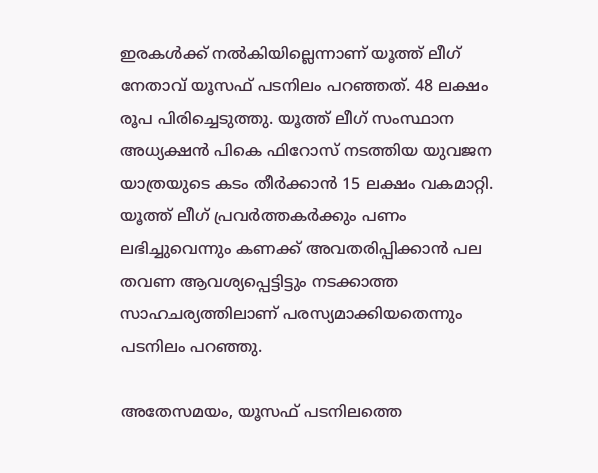ഇരകള്‍ക്ക് നല്‍കിയില്ലെന്നാണ് യൂത്ത് ലീഗ് നേതാവ് യൂസഫ് പടനിലം പറഞ്ഞത്. 48 ലക്ഷം രൂപ പിരിച്ചെടുത്തു. യൂത്ത് ലീഗ് സംസ്ഥാന അധ്യക്ഷന്‍ പികെ ഫിറോസ് നടത്തിയ യുവജന യാത്രയുടെ കടം തീര്‍ക്കാന്‍ 15 ലക്ഷം വകമാറ്റി. യൂത്ത് ലീഗ് പ്രവര്‍ത്തകര്‍ക്കും പണം ലഭിച്ചുവെന്നും കണക്ക് അവതരിപ്പിക്കാന്‍ പല തവണ ആവശ്യപ്പെട്ടിട്ടും നടക്കാത്ത സാഹചര്യത്തിലാണ് പരസ്യമാക്കിയതെന്നും പടനിലം പറഞ്ഞു.

അതേസമയം, യൂസഫ് പടനിലത്തെ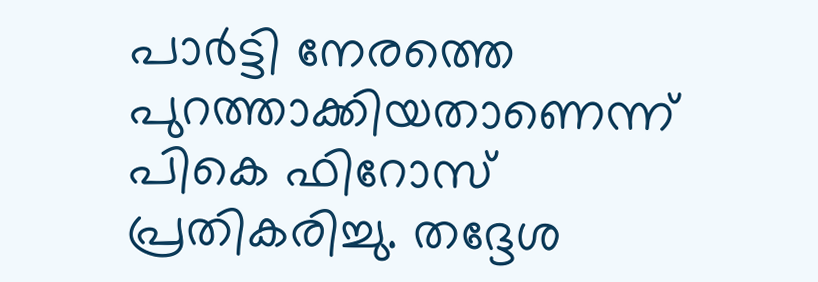പാര്‍ട്ടി നേരത്തെ പുറത്താക്കിയതാണെന്ന് പികെ ഫിറോസ് പ്രതികരിച്ചു. തദ്ദേശ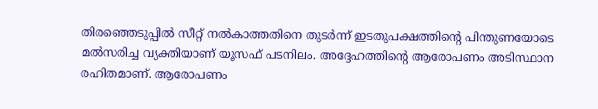തിരഞ്ഞെടുപ്പില്‍ സീറ്റ് നല്‍കാത്തതിനെ തുടര്‍ന്ന് ഇടതുപക്ഷത്തിന്റെ പിന്തുണയോടെ മല്‍സരിച്ച വ്യക്തിയാണ് യൂസഫ് പടനിലം. അദ്ദേഹത്തിന്റെ ആരോപണം അടിസ്ഥാന രഹിതമാണ്. ആരോപണം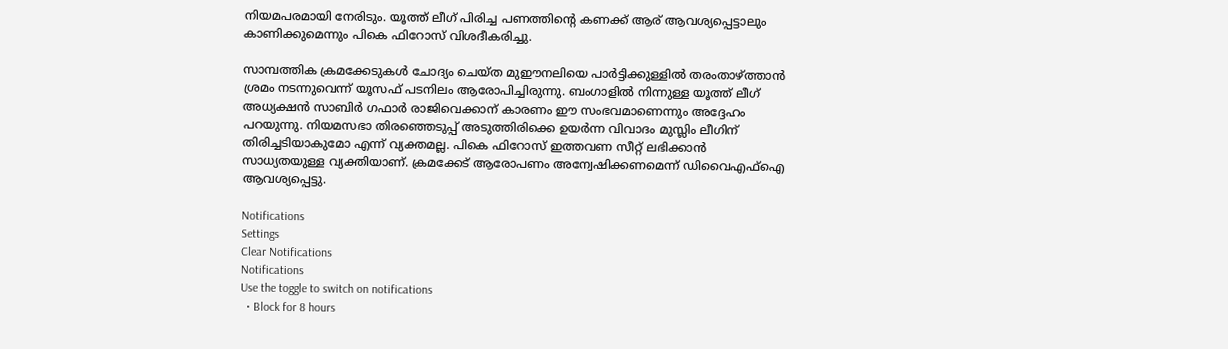നിയമപരമായി നേരിടും. യൂത്ത് ലീഗ് പിരിച്ച പണത്തിന്റെ കണക്ക് ആര് ആവശ്യപ്പെട്ടാലും കാണിക്കുമെന്നും പികെ ഫിറോസ് വിശദീകരിച്ചു.

സാമ്പത്തിക ക്രമക്കേടുകള്‍ ചോദ്യം ചെയ്ത മുഈനലിയെ പാര്‍ട്ടിക്കുള്ളില്‍ തരംതാഴ്ത്താന്‍ ശ്രമം നടന്നുവെന്ന് യൂസഫ് പടനിലം ആരോപിച്ചിരുന്നു. ബംഗാളില്‍ നിന്നുള്ള യൂത്ത് ലീഗ് അധ്യക്ഷന്‍ സാബിര്‍ ഗഫാര്‍ രാജിവെക്കാന് കാരണം ഈ സംഭവമാണെന്നും അദ്ദേഹം പറയുന്നു. നിയമസഭാ തിരഞ്ഞെടുപ്പ് അടുത്തിരിക്കെ ഉയര്‍ന്ന വിവാദം മുസ്ലിം ലീഗിന് തിരിച്ചടിയാകുമോ എന്ന് വ്യക്തമല്ല. പികെ ഫിറോസ് ഇത്തവണ സീറ്റ് ലഭിക്കാന്‍ സാധ്യതയുള്ള വ്യക്തിയാണ്. ക്രമക്കേട് ആരോപണം അന്വേഷിക്കണമെന്ന് ഡിവൈഎഫ്‌ഐ ആവശ്യപ്പെട്ടു.

Notifications
Settings
Clear Notifications
Notifications
Use the toggle to switch on notifications
  • Block for 8 hours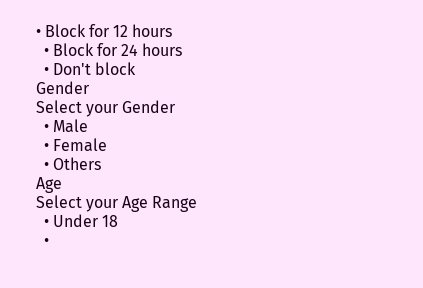• Block for 12 hours
  • Block for 24 hours
  • Don't block
Gender
Select your Gender
  • Male
  • Female
  • Others
Age
Select your Age Range
  • Under 18
  •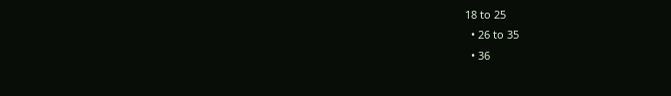18 to 25
  • 26 to 35
  • 36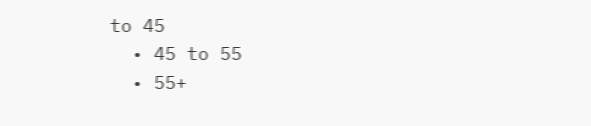to 45
  • 45 to 55
  • 55+